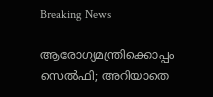Breaking News

ആരോഗ്യമന്ത്രിക്കൊപ്പം സെല്‍ഫി; അറിയാതെ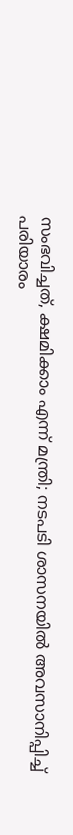സംഭവിച്ചത്, ക്ഷമിക്കാം എന്ന് മന്ത്രി; നടപടി ശാസനയില്‍ അവസാനിപ്പിച്ച് പരിയാരം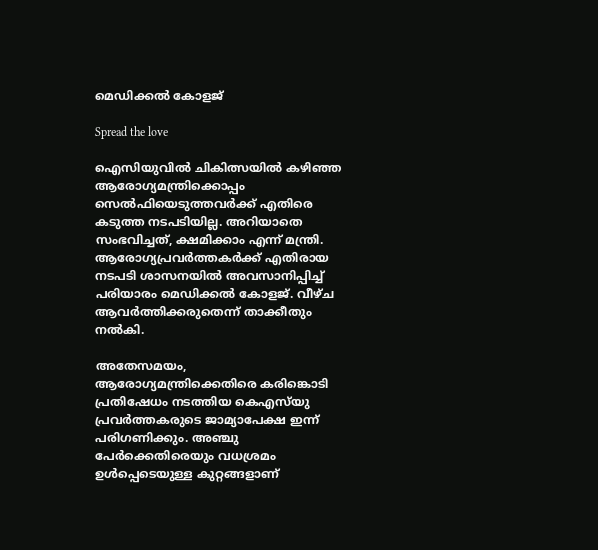മെഡിക്കല്‍ കോളജ്

Spread the love

ഐസിയുവില്‍ ചികിത്സയില്‍ കഴിഞ്ഞ ആരോഗ്യമന്ത്രിക്കൊപ്പം സെല്‍ഫിയെടുത്തവര്‍ക്ക് എതിരെ കടുത്ത നടപടിയില്ല. അറിയാതെ സംഭവിച്ചത്, ക്ഷമിക്കാം എന്ന് മന്ത്രി. ആരോഗ്യപ്രവര്‍ത്തകര്‍ക്ക് എതിരായ നടപടി ശാസനയില്‍ അവസാനിപ്പിച്ച് പരിയാരം മെഡിക്കല്‍ കോളജ്. വീഴ്ച ആവര്‍ത്തിക്കരുതെന്ന് താക്കീതും നല്‍കി.

അതേസമയം, ആരോഗ്യമന്ത്രിക്കെതിരെ കരിങ്കൊടി പ്രതിഷേധം നടത്തിയ കെഎസ്‌യു പ്രവര്‍ത്തകരുടെ ജാമ്യാപേക്ഷ ഇന്ന് പരിഗണിക്കും. അഞ്ചു പേര്‍ക്കെതിരെയും വധശ്രമം ഉള്‍പ്പെടെയുള്ള കുറ്റങ്ങളാണ്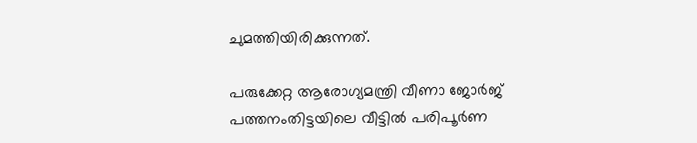ചുമത്തിയിരിക്കുന്നത്.

പരുക്കേറ്റ ആരോഗ്യമന്ത്രി വീണാ ജോര്‍ജ് പത്തനംതിട്ടയിലെ വീട്ടില്‍ പരിപൂര്‍ണ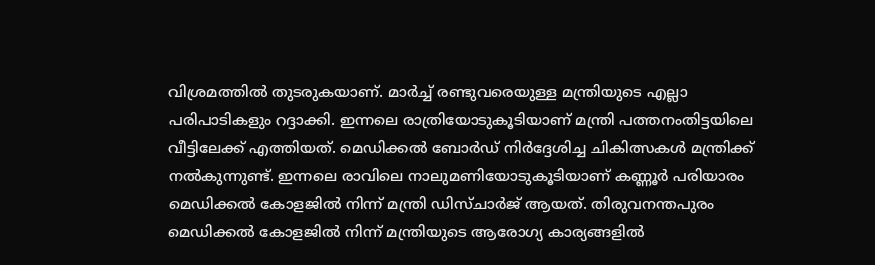വിശ്രമത്തില്‍ തുടരുകയാണ്. മാര്‍ച്ച് രണ്ടുവരെയുള്ള മന്ത്രിയുടെ എല്ലാ പരിപാടികളും റദ്ദാക്കി. ഇന്നലെ രാത്രിയോടുകൂടിയാണ് മന്ത്രി പത്തനംതിട്ടയിലെ വീട്ടിലേക്ക് എത്തിയത്. മെഡിക്കല്‍ ബോര്‍ഡ് നിര്‍ദ്ദേശിച്ച ചികിത്സകള്‍ മന്ത്രിക്ക് നല്‍കുന്നുണ്ട്. ഇന്നലെ രാവിലെ നാലുമണിയോടുകൂടിയാണ് കണ്ണൂര്‍ പരിയാരം മെഡിക്കല്‍ കോളജില്‍ നിന്ന് മന്ത്രി ഡിസ്ചാര്‍ജ് ആയത്. തിരുവനന്തപുരം മെഡിക്കല്‍ കോളജില്‍ നിന്ന് മന്ത്രിയുടെ ആരോഗ്യ കാര്യങ്ങളില്‍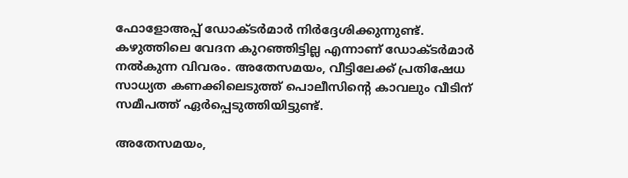ഫോളോഅപ്പ് ഡോക്ടര്‍മാര്‍ നിര്‍ദ്ദേശിക്കുന്നുണ്ട്. കഴുത്തിലെ വേദന കുറഞ്ഞിട്ടില്ല എന്നാണ് ഡോക്ടര്‍മാര്‍ നല്‍കുന്ന വിവരം. അതേസമയം, വീട്ടിലേക്ക് പ്രതിഷേധ സാധ്യത കണക്കിലെടുത്ത് പൊലീസിന്റെ കാവലും വീടിന് സമീപത്ത് ഏര്‍പ്പെടുത്തിയിട്ടുണ്ട്.

അതേസമയം,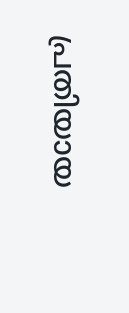പ്രതിയായ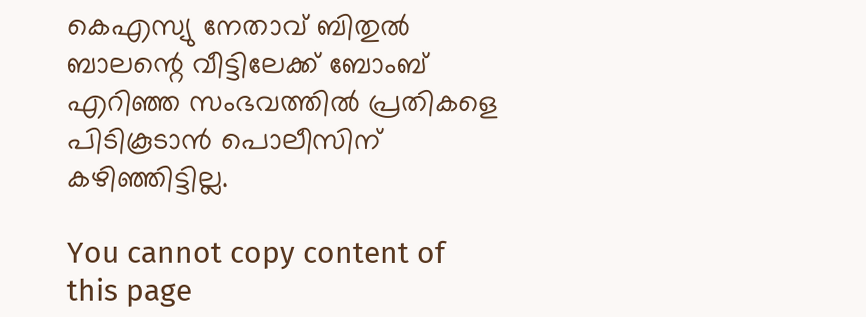കെഎസ്യു നേതാവ് ബിതുല്‍ ബാലന്റെ വീട്ടിലേക്ക് ബോംബ് എറിഞ്ഞ സംഭവത്തില്‍ പ്രതികളെ പിടികൂടാന്‍ പൊലീസിന് കഴിഞ്ഞിട്ടില്ല.

You cannot copy content of this page